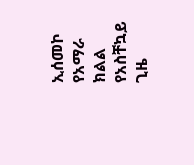ኢሰመኮ የአማራ ክልል የአስቸኳይ ጊዜ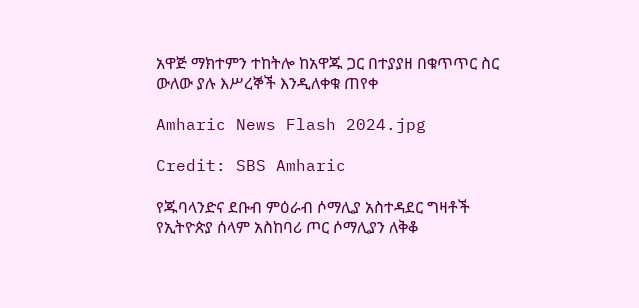አዋጅ ማክተምን ተከትሎ ከአዋጁ ጋር በተያያዘ በቁጥጥር ስር ውለው ያሉ እሥረኞች እንዲለቀቁ ጠየቀ

Amharic News Flash 2024.jpg

Credit: SBS Amharic

የጁባላንድና ደቡብ ምዕራብ ሶማሊያ አስተዳደር ግዛቶች የኢትዮጵያ ሰላም አስከባሪ ጦር ሶማሊያን ለቅቆ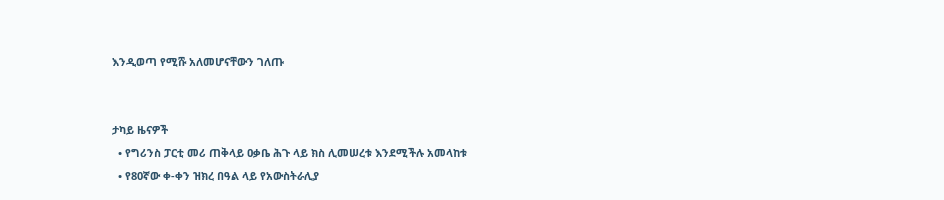እንዲወጣ የሚሹ አለመሆናቸውን ገለጡ


ታካይ ዜናዎች
  • የግሪንስ ፓርቲ መሪ ጠቅላይ ዐቃቤ ሕጉ ላይ ክስ ሊመሠረቱ እንደሚችሉ አመላከቱ
  • የ80ኛው ቀ-ቀን ዝክረ በዓል ላይ የአውስትራሊያ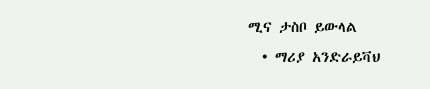ሚና ታስቦ ይውላል
  • ማሪያ አንድራይቫህ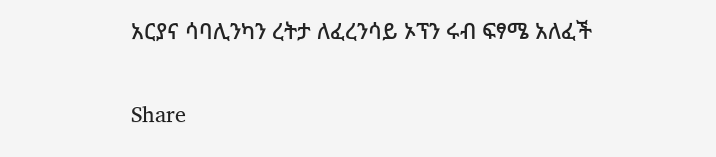አርያና ሳባሊንካን ረትታ ለፈረንሳይ ኦፕን ሩብ ፍፃሜ አለፈች

Share